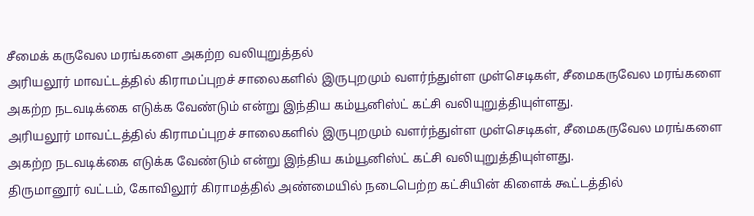சீமைக் கருவேல மரங்களை அகற்ற வலியுறுத்தல்
அரியலூர் மாவட்டத்தில் கிராமப்புறச் சாலைகளில் இருபுறமும் வளர்ந்துள்ள முள்செடிகள், சீமைகருவேல மரங்களை அகற்ற நடவடிக்கை எடுக்க வேண்டும் என்று இந்திய கம்யூனிஸ்ட் கட்சி வலியுறுத்தியுள்ளது.
அரியலூர் மாவட்டத்தில் கிராமப்புறச் சாலைகளில் இருபுறமும் வளர்ந்துள்ள முள்செடிகள், சீமைகருவேல மரங்களை அகற்ற நடவடிக்கை எடுக்க வேண்டும் என்று இந்திய கம்யூனிஸ்ட் கட்சி வலியுறுத்தியுள்ளது.
திருமானூர் வட்டம், கோவிலூர் கிராமத்தில் அண்மையில் நடைபெற்ற கட்சியின் கிளைக் கூட்டத்தில்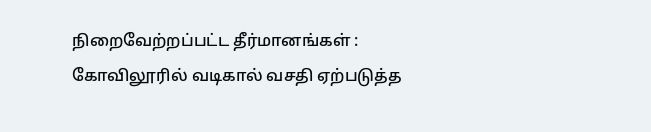நிறைவேற்றப்பட்ட தீர்மானங்கள் : கோவிலூரில் வடிகால் வசதி ஏற்படுத்த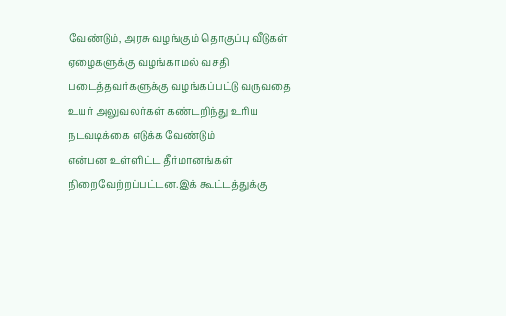வேண்டும், அரசு வழங்கும் தொகுப்பு வீடுகள் ஏழைகளுக்கு வழங்காமல் வசதி படைத்தவர்களுக்கு வழங்கப்பட்டு வருவதை உயர் அலுவலர்கள் கண்டறிந்து உரிய நடவடிக்கை எடுக்க வேண்டும்
என்பன உள்ளிட்ட தீர்மானங்கள் நிறைவேற்றப்பட்டன.இக் கூட்டத்துக்கு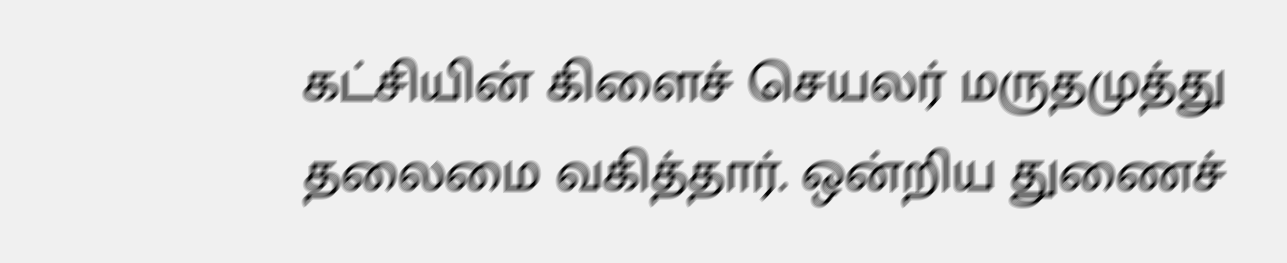கட்சியின் கிளைச் செயலர் மருதமுத்து தலைமை வகித்தார். ஒன்றிய துணைச்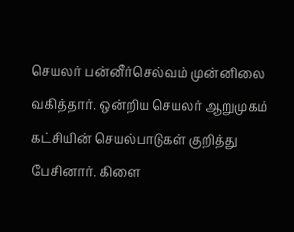செயலர் பன்னீர்செல்வம் முன்னிலை வகித்தார். ஒன்றிய செயலர் ஆறுமுகம் கட்சியின் செயல்பாடுகள் குறித்து பேசினார். கிளை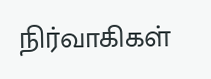நிர்வாகிகள்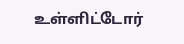உள்ளிட்டோர்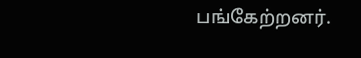பங்கேற்றனர்.